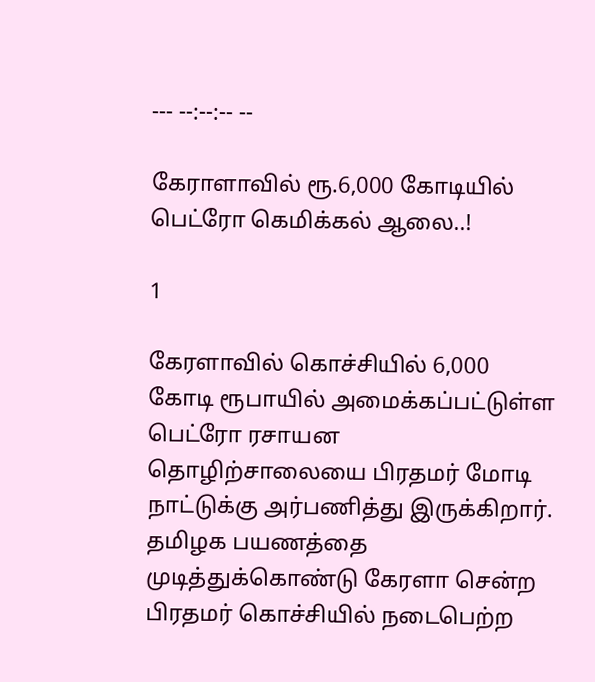--- --:--:-- --

கேராளாவில் ரூ.6,000 கோடியில் பெட்ரோ கெமிக்கல் ஆலை..!

1

கேரளாவில் கொச்சியில் 6,000 கோடி ரூபாயில் அமைக்கப்பட்டுள்ள பெட்ரோ ரசாயன தொழிற்சாலையை பிரதமர் மோடி நாட்டுக்கு அர்பணித்து இருக்கிறார். தமிழக பயணத்தை முடித்துக்கொண்டு கேரளா சென்ற பிரதமர் கொச்சியில் நடைபெற்ற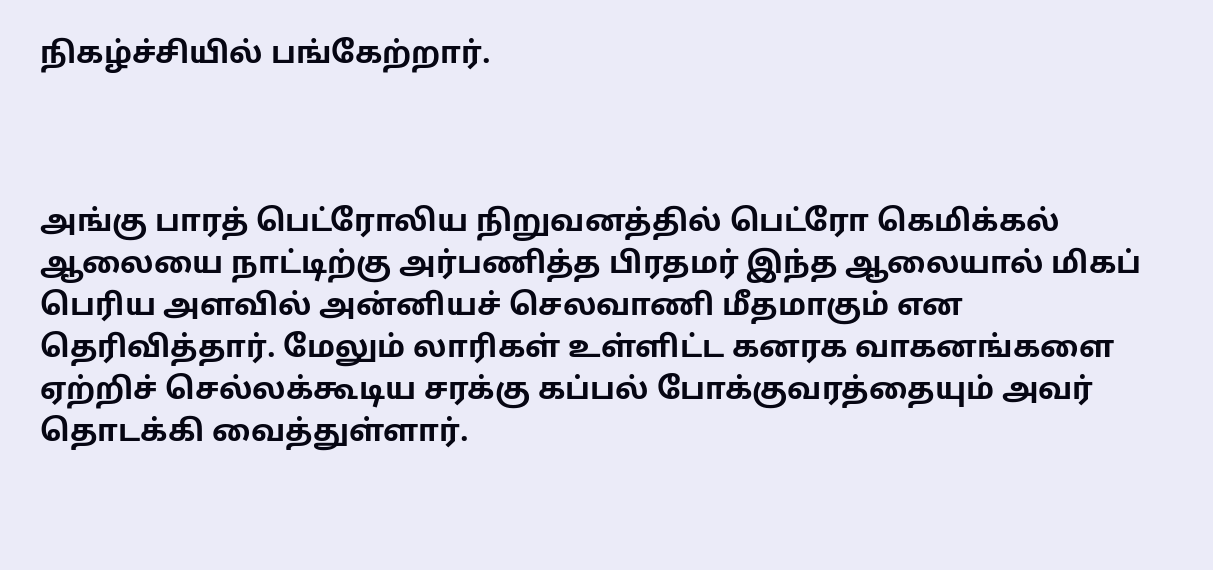நிகழ்ச்சியில் பங்கேற்றார்.



அங்கு பாரத் பெட்ரோலிய நிறுவனத்தில் பெட்ரோ கெமிக்கல் ஆலையை நாட்டிற்கு அர்பணித்த பிரதமர் இந்த ஆலையால் மிகப் பெரிய அளவில் அன்னியச் செலவாணி மீதமாகும் என தெரிவித்தார். மேலும் லாரிகள் உள்ளிட்ட கனரக வாகனங்களை ஏற்றிச் செல்லக்கூடிய சரக்கு கப்பல் போக்குவரத்தையும் அவர் தொடக்கி வைத்துள்ளார்.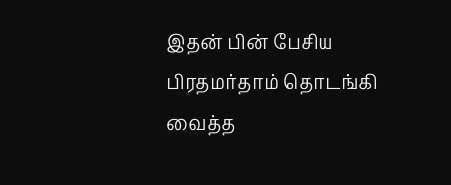இதன் பின் பேசிய பிரதமர்தாம் தொடங்கி வைத்த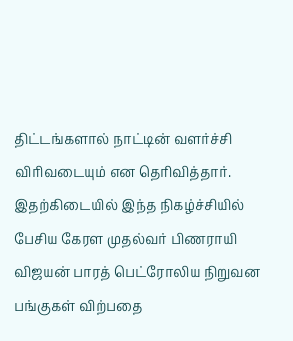திட்டங்களால் நாட்டின் வளர்ச்சி விரிவடையும் என தெரிவித்தார். இதற்கிடையில் இந்த நிகழ்ச்சியில் பேசிய கேரள முதல்வர் பிணராயி விஜயன் பாரத் பெட்ரோலிய நிறுவன பங்குகள் விற்பதை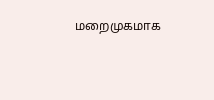மறைமுகமாக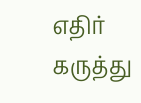எதிர் கருத்து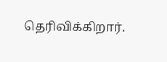தெரிவிக்கிறார்.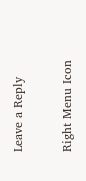Leave a Reply

Right Menu Icon